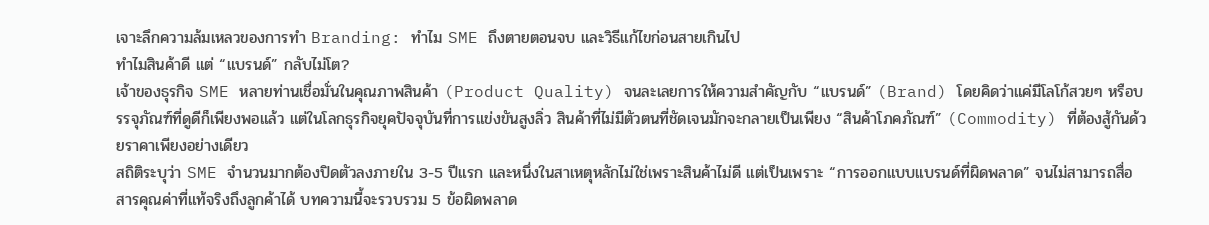เจาะลึกความล้มเหลวของการทำ Branding: ทำไม SME ถึงตายตอนจบ และวิธีแก้ไขก่อนสายเกินไป
ทำไมสินค้าดี แต่ “แบรนด์” กลับไม่โต?
เจ้าของธุรกิจ SME หลายท่านเชื่อมั่นในคุณภาพสินค้า (Product Quality) จนละเลยการให้ความสำคัญกับ “แบรนด์” (Brand) โดยคิดว่าแค่มีโลโก้สวยๆ หรือบรรจุภัณฑ์ที่ดูดีก็เพียงพอแล้ว แต่ในโลกธุรกิจยุคปัจจุบันที่การแข่งขันสูงลิ่ว สินค้าที่ไม่มีตัวตนที่ชัดเจนมักจะกลายเป็นเพียง “สินค้าโภคภัณฑ์” (Commodity) ที่ต้องสู้กันด้วยราคาเพียงอย่างเดียว
สถิติระบุว่า SME จำนวนมากต้องปิดตัวลงภายใน 3-5 ปีแรก และหนึ่งในสาเหตุหลักไม่ใช่เพราะสินค้าไม่ดี แต่เป็นเพราะ “การออกแบบแบรนด์ที่ผิดพลาด” จนไม่สามารถสื่อสารคุณค่าที่แท้จริงถึงลูกค้าได้ บทความนี้จะรวบรวม 5 ข้อผิดพลาด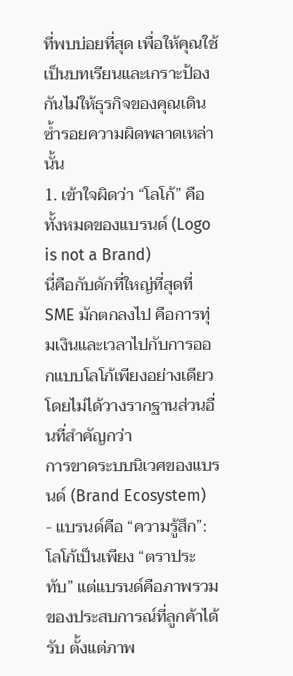ที่พบบ่อยที่สุด เพื่อให้คุณใช้เป็นบทเรียนและเกราะป้องกันไม่ให้ธุรกิจของคุณเดินซ้ำรอยความผิดพลาดเหล่านั้น
1. เข้าใจผิดว่า “โลโก้” คือทั้งหมดของแบรนด์ (Logo is not a Brand)
นี่คือกับดักที่ใหญ่ที่สุดที่ SME มักตกลงไป คือการทุ่มเงินและเวลาไปกับการออกแบบโลโก้เพียงอย่างเดียว โดยไม่ได้วางรากฐานส่วนอื่นที่สำคัญกว่า
การขาดระบบนิเวศของแบรนด์ (Brand Ecosystem)
- แบรนด์คือ “ความรู้สึก”: โลโก้เป็นเพียง “ตราประทับ” แต่แบรนด์คือภาพรวมของประสบการณ์ที่ลูกค้าได้รับ ตั้งแต่ภาพ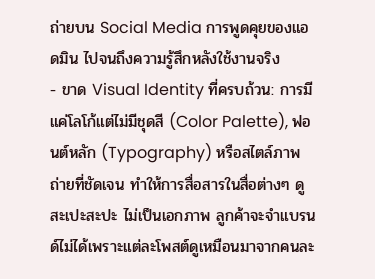ถ่ายบน Social Media การพูดคุยของแอดมิน ไปจนถึงความรู้สึกหลังใช้งานจริง
- ขาด Visual Identity ที่ครบถ้วน: การมีแค่โลโก้แต่ไม่มีชุดสี (Color Palette), ฟอนต์หลัก (Typography) หรือสไตล์ภาพถ่ายที่ชัดเจน ทำให้การสื่อสารในสื่อต่างๆ ดูสะเปะสะปะ ไม่เป็นเอกภาพ ลูกค้าจะจำแบรนด์ไม่ได้เพราะแต่ละโพสต์ดูเหมือนมาจากคนละ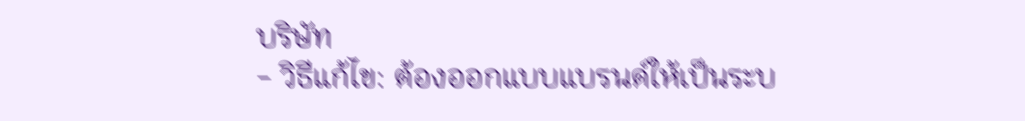บริษัท
- วิธีแก้ไข: ต้องออกแบบแบรนด์ให้เป็นระบ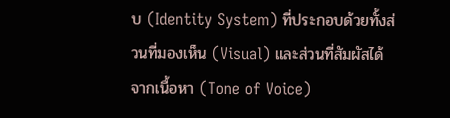บ (Identity System) ที่ประกอบด้วยทั้งส่วนที่มองเห็น (Visual) และส่วนที่สัมผัสได้จากเนื้อหา (Tone of Voice)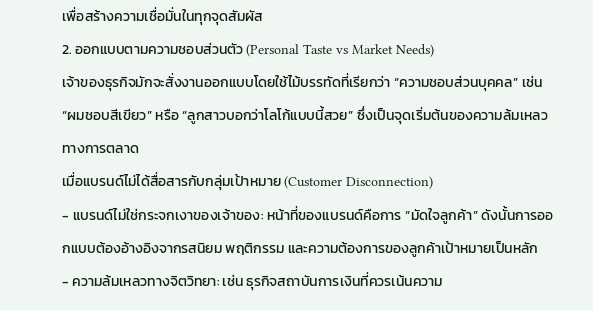เพื่อสร้างความเชื่อมั่นในทุกจุดสัมผัส
2. ออกแบบตามความชอบส่วนตัว (Personal Taste vs Market Needs)
เจ้าของธุรกิจมักจะสั่งงานออกแบบโดยใช้ไม้บรรทัดที่เรียกว่า “ความชอบส่วนบุคคล” เช่น “ผมชอบสีเขียว” หรือ “ลูกสาวบอกว่าโลโก้แบบนี้สวย” ซึ่งเป็นจุดเริ่มต้นของความล้มเหลวทางการตลาด
เมื่อแบรนด์ไม่ได้สื่อสารกับกลุ่มเป้าหมาย (Customer Disconnection)
- แบรนด์ไม่ใช่กระจกเงาของเจ้าของ: หน้าที่ของแบรนด์คือการ “มัดใจลูกค้า” ดังนั้นการออกแบบต้องอ้างอิงจากรสนิยม พฤติกรรม และความต้องการของลูกค้าเป้าหมายเป็นหลัก
- ความล้มเหลวทางจิตวิทยา: เช่น ธุรกิจสถาบันการเงินที่ควรเน้นความ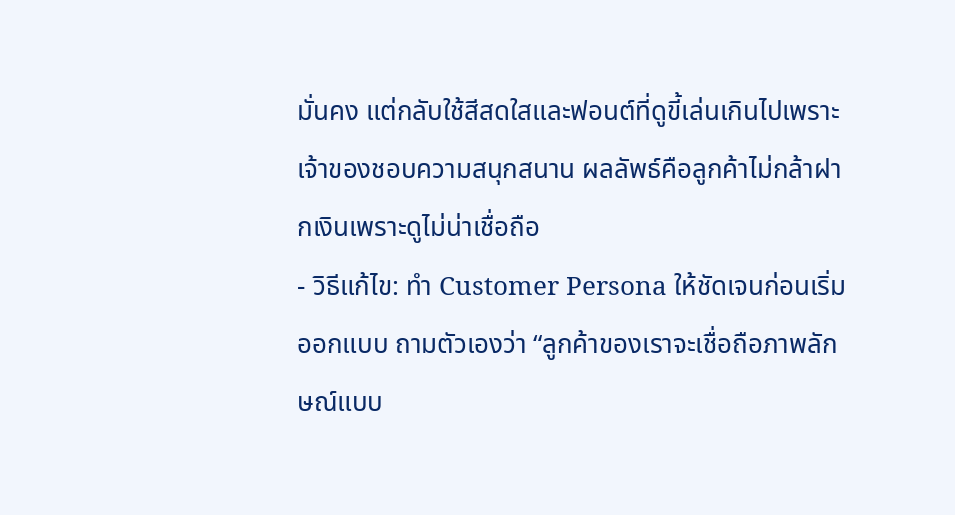มั่นคง แต่กลับใช้สีสดใสและฟอนต์ที่ดูขี้เล่นเกินไปเพราะเจ้าของชอบความสนุกสนาน ผลลัพธ์คือลูกค้าไม่กล้าฝากเงินเพราะดูไม่น่าเชื่อถือ
- วิธีแก้ไข: ทำ Customer Persona ให้ชัดเจนก่อนเริ่มออกแบบ ถามตัวเองว่า “ลูกค้าของเราจะเชื่อถือภาพลักษณ์แบบ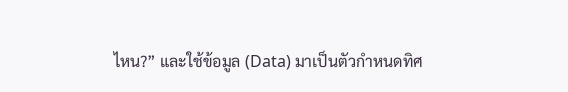ไหน?” และใช้ข้อมูล (Data) มาเป็นตัวกำหนดทิศ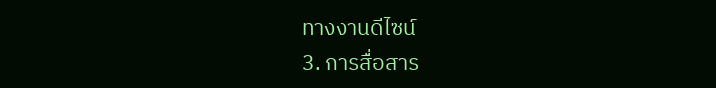ทางงานดีไซน์
3. การสื่อสาร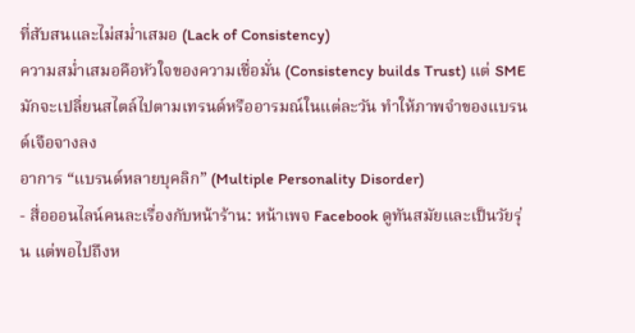ที่สับสนและไม่สม่ำเสมอ (Lack of Consistency)
ความสม่ำเสมอคือหัวใจของความเชื่อมั่น (Consistency builds Trust) แต่ SME มักจะเปลี่ยนสไตล์ไปตามเทรนด์หรืออารมณ์ในแต่ละวัน ทำให้ภาพจำของแบรนด์เจือจางลง
อาการ “แบรนด์หลายบุคลิก” (Multiple Personality Disorder)
- สื่อออนไลน์คนละเรื่องกับหน้าร้าน: หน้าเพจ Facebook ดูทันสมัยและเป็นวัยรุ่น แต่พอไปถึงห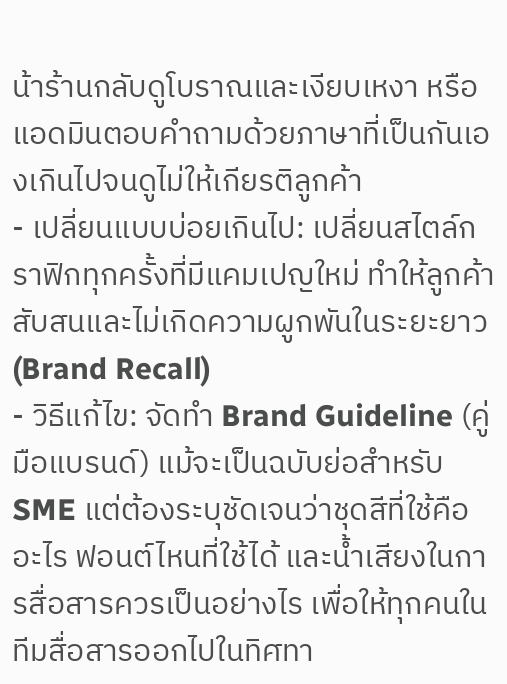น้าร้านกลับดูโบราณและเงียบเหงา หรือแอดมินตอบคำถามด้วยภาษาที่เป็นกันเองเกินไปจนดูไม่ให้เกียรติลูกค้า
- เปลี่ยนแบบบ่อยเกินไป: เปลี่ยนสไตล์กราฟิกทุกครั้งที่มีแคมเปญใหม่ ทำให้ลูกค้าสับสนและไม่เกิดความผูกพันในระยะยาว (Brand Recall)
- วิธีแก้ไข: จัดทำ Brand Guideline (คู่มือแบรนด์) แม้จะเป็นฉบับย่อสำหรับ SME แต่ต้องระบุชัดเจนว่าชุดสีที่ใช้คืออะไร ฟอนต์ไหนที่ใช้ได้ และน้ำเสียงในการสื่อสารควรเป็นอย่างไร เพื่อให้ทุกคนในทีมสื่อสารออกไปในทิศทา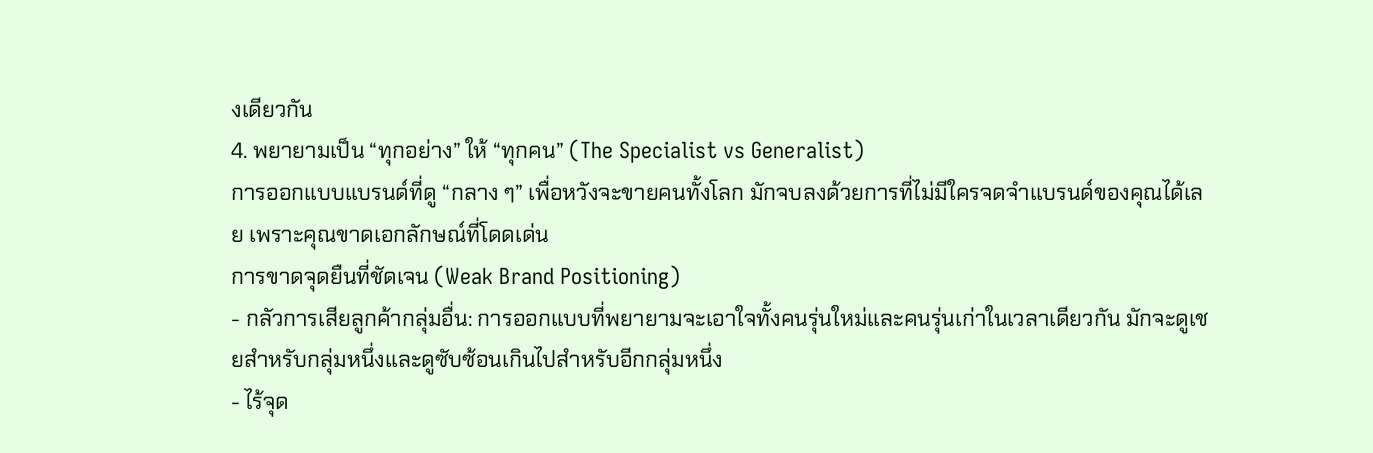งเดียวกัน
4. พยายามเป็น “ทุกอย่าง” ให้ “ทุกคน” (The Specialist vs Generalist)
การออกแบบแบรนด์ที่ดู “กลาง ๆ” เพื่อหวังจะขายคนทั้งโลก มักจบลงด้วยการที่ไม่มีใครจดจำแบรนด์ของคุณได้เลย เพราะคุณขาดเอกลักษณ์ที่โดดเด่น
การขาดจุดยืนที่ชัดเจน (Weak Brand Positioning)
- กลัวการเสียลูกค้ากลุ่มอื่น: การออกแบบที่พยายามจะเอาใจทั้งคนรุ่นใหม่และคนรุ่นเก่าในเวลาเดียวกัน มักจะดูเชยสำหรับกลุ่มหนึ่งและดูซับซ้อนเกินไปสำหรับอีกกลุ่มหนึ่ง
- ไร้จุด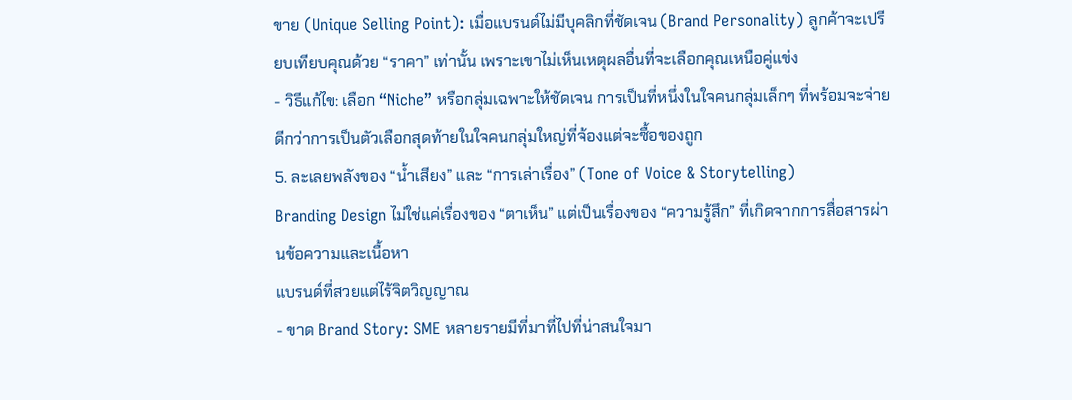ขาย (Unique Selling Point): เมื่อแบรนด์ไม่มีบุคลิกที่ชัดเจน (Brand Personality) ลูกค้าจะเปรียบเทียบคุณด้วย “ราคา” เท่านั้น เพราะเขาไม่เห็นเหตุผลอื่นที่จะเลือกคุณเหนือคู่แข่ง
- วิธีแก้ไข: เลือก “Niche” หรือกลุ่มเฉพาะให้ชัดเจน การเป็นที่หนึ่งในใจคนกลุ่มเล็กๆ ที่พร้อมจะจ่าย ดีกว่าการเป็นตัวเลือกสุดท้ายในใจคนกลุ่มใหญ่ที่จ้องแต่จะซื้อของถูก
5. ละเลยพลังของ “น้ำเสียง” และ “การเล่าเรื่อง” (Tone of Voice & Storytelling)
Branding Design ไม่ใช่แค่เรื่องของ “ตาเห็น” แต่เป็นเรื่องของ “ความรู้สึก” ที่เกิดจากการสื่อสารผ่านข้อความและเนื้อหา
แบรนด์ที่สวยแต่ไร้จิตวิญญาณ
- ขาด Brand Story: SME หลายรายมีที่มาที่ไปที่น่าสนใจมา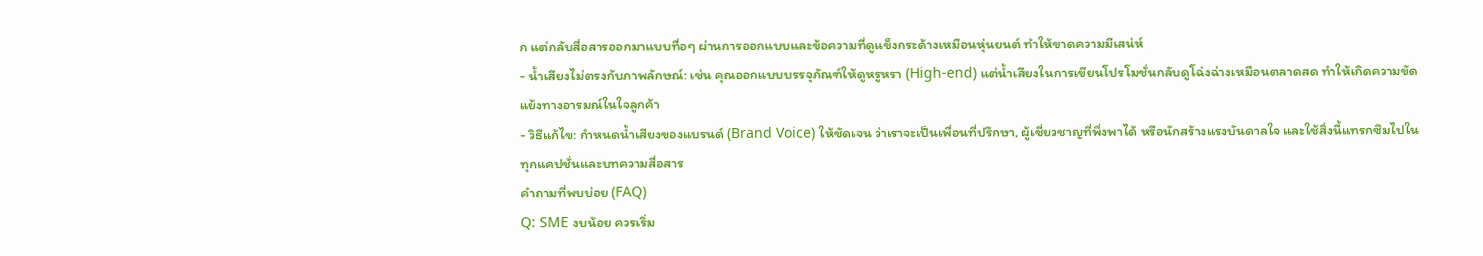ก แต่กลับสื่อสารออกมาแบบทื่อๆ ผ่านการออกแบบและข้อความที่ดูแข็งกระด้างเหมือนหุ่นยนต์ ทำให้ขาดความมีเสน่ห์
- น้ำเสียงไม่ตรงกับภาพลักษณ์: เช่น คุณออกแบบบรรจุภัณฑ์ให้ดูหรูหรา (High-end) แต่น้ำเสียงในการเขียนโปรโมชั่นกลับดูโฉ่งฉ่างเหมือนตลาดสด ทำให้เกิดความขัดแย้งทางอารมณ์ในใจลูกค้า
- วิธีแก้ไข: กำหนดน้ำเสียงของแบรนด์ (Brand Voice) ให้ชัดเจน ว่าเราจะเป็นเพื่อนที่ปรึกษา, ผู้เชี่ยวชาญที่พึ่งพาได้ หรือนักสร้างแรงบันดาลใจ และใช้สิ่งนี้แทรกซึมไปในทุกแคปชั่นและบทความสื่อสาร
คำถามที่พบบ่อย (FAQ)
Q: SME งบน้อย ควรเริ่ม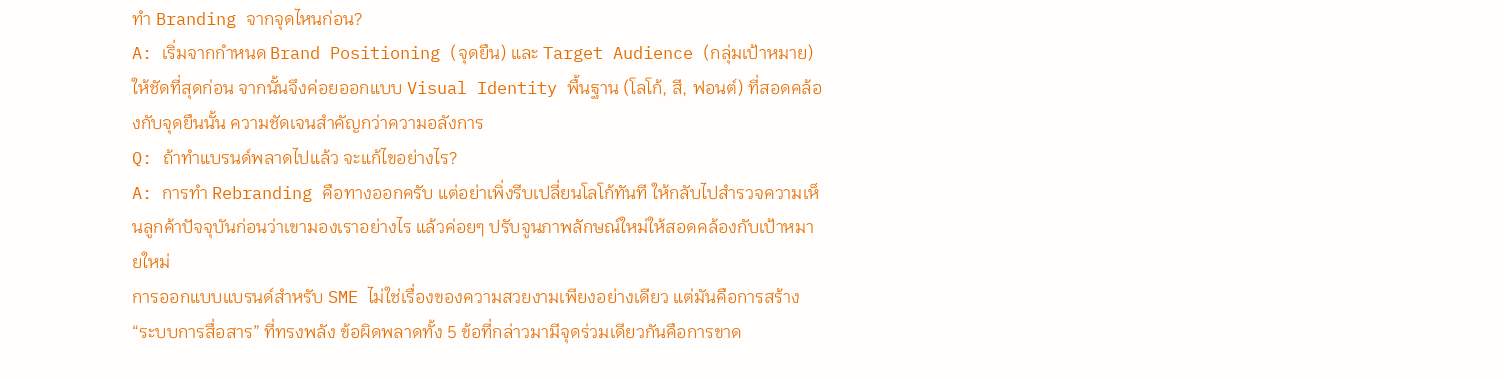ทำ Branding จากจุดไหนก่อน?
A: เริ่มจากกำหนด Brand Positioning (จุดยืน) และ Target Audience (กลุ่มเป้าหมาย) ให้ชัดที่สุดก่อน จากนั้นจึงค่อยออกแบบ Visual Identity พื้นฐาน (โลโก้, สี, ฟอนต์) ที่สอดคล้องกับจุดยืนนั้น ความชัดเจนสำคัญกว่าความอลังการ
Q: ถ้าทำแบรนด์พลาดไปแล้ว จะแก้ไขอย่างไร?
A: การทำ Rebranding คือทางออกครับ แต่อย่าเพิ่งรีบเปลี่ยนโลโก้ทันที ให้กลับไปสำรวจความเห็นลูกค้าปัจจุบันก่อนว่าเขามองเราอย่างไร แล้วค่อยๆ ปรับจูนภาพลักษณ์ใหม่ให้สอดคล้องกับเป้าหมายใหม่
การออกแบบแบรนด์สำหรับ SME ไม่ใช่เรื่องของความสวยงามเพียงอย่างเดียว แต่มันคือการสร้าง “ระบบการสื่อสาร” ที่ทรงพลัง ข้อผิดพลาดทั้ง 5 ข้อที่กล่าวมามีจุดร่วมเดียวกันคือการขาด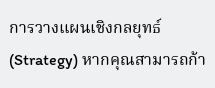การวางแผนเชิงกลยุทธ์ (Strategy) หากคุณสามารถก้า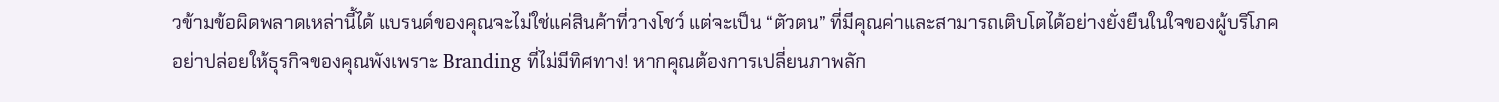วข้ามข้อผิดพลาดเหล่านี้ได้ แบรนด์ของคุณจะไม่ใช่แค่สินค้าที่วางโชว์ แต่จะเป็น “ตัวตน” ที่มีคุณค่าและสามารถเติบโตได้อย่างยั่งยืนในใจของผู้บริโภค
อย่าปล่อยให้ธุรกิจของคุณพังเพราะ Branding ที่ไม่มีทิศทาง! หากคุณต้องการเปลี่ยนภาพลัก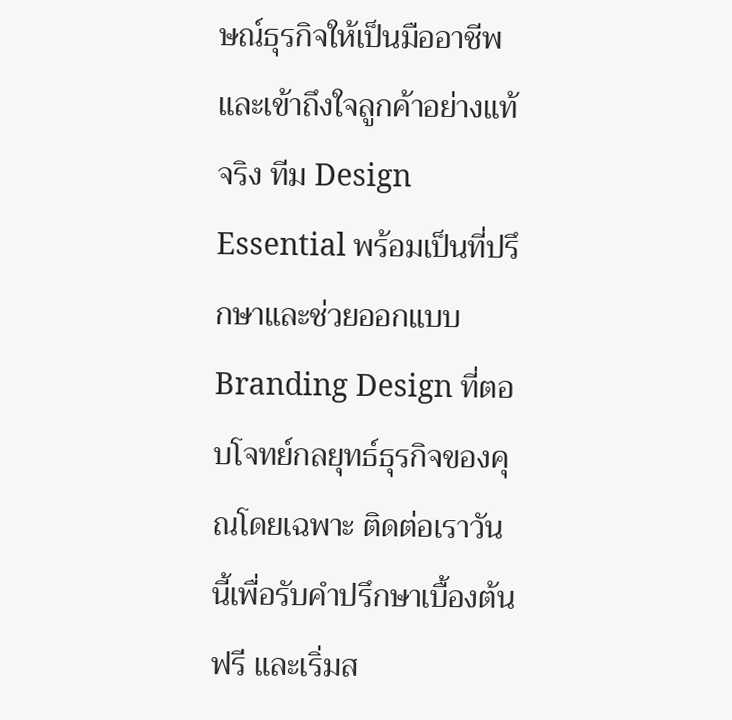ษณ์ธุรกิจให้เป็นมืออาชีพและเข้าถึงใจลูกค้าอย่างแท้จริง ทีม Design Essential พร้อมเป็นที่ปรึกษาและช่วยออกแบบ Branding Design ที่ตอบโจทย์กลยุทธ์ธุรกิจของคุณโดยเฉพาะ ติดต่อเราวันนี้เพื่อรับคำปรึกษาเบื้องต้นฟรี และเริ่มส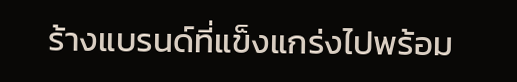ร้างแบรนด์ที่แข็งแกร่งไปพร้อม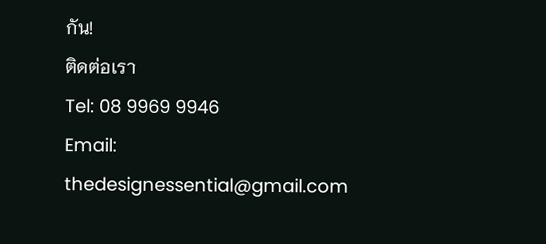กัน!
ติดต่อเรา
Tel: 08 9969 9946
Email: thedesignessential@gmail.com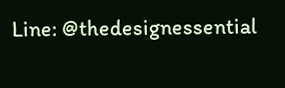Line: @thedesignessential